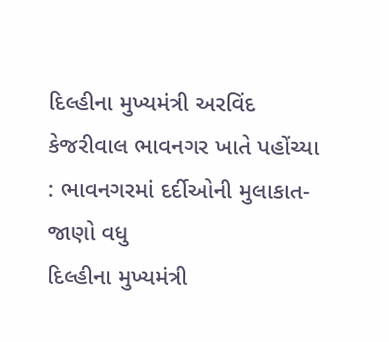દિલ્હીના મુખ્યમંત્રી અરવિંદ કેજરીવાલ ભાવનગર ખાતે પહોંચ્યા : ભાવનગરમાં દર્દીઓની મુલાકાત-જાણો વધુ
દિલ્હીના મુખ્યમંત્રી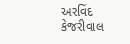અરવિંદ કેજરીવાલ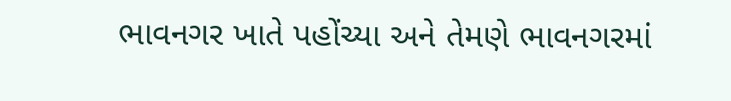ભાવનગર ખાતે પહોંચ્યા અને તેમણે ભાવનગરમાં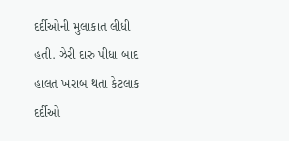દર્દીઓની મુલાકાત લીધી હતી. ઝેરી દારુ પીધા બાદ હાલત ખરાબ થતા કેટલાક દર્દીઓ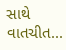સાથે વાતચીત...